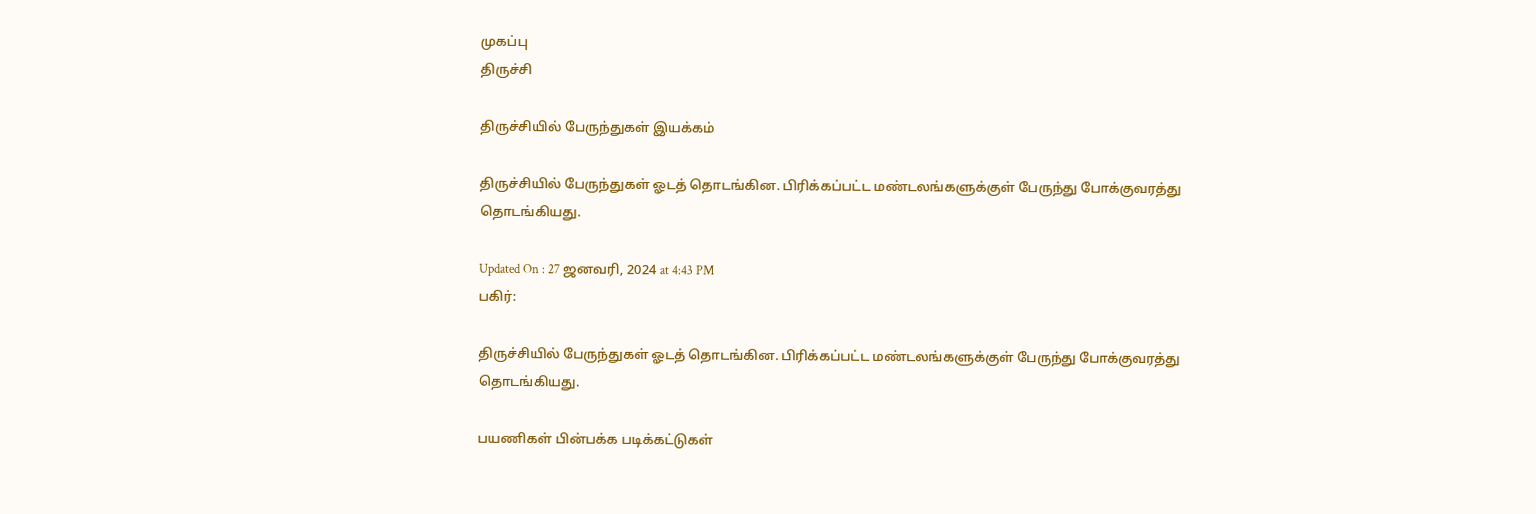முகப்பு
திருச்சி

திருச்சியில் பேருந்துகள் இயக்கம்

திருச்சியில் பேருந்துகள் ஓடத் தொடங்கின. பிரிக்கப்பட்ட மண்டலங்களுக்குள் பேருந்து போக்குவரத்து தொடங்கியது.

Updated On : 27 ஜனவரி, 2024 at 4:43 PM
பகிர்:

திருச்சியில் பேருந்துகள் ஓடத் தொடங்கின. பிரிக்கப்பட்ட மண்டலங்களுக்குள் பேருந்து போக்குவரத்து தொடங்கியது.

பயணிகள் பின்பக்க படிக்கட்டுகள்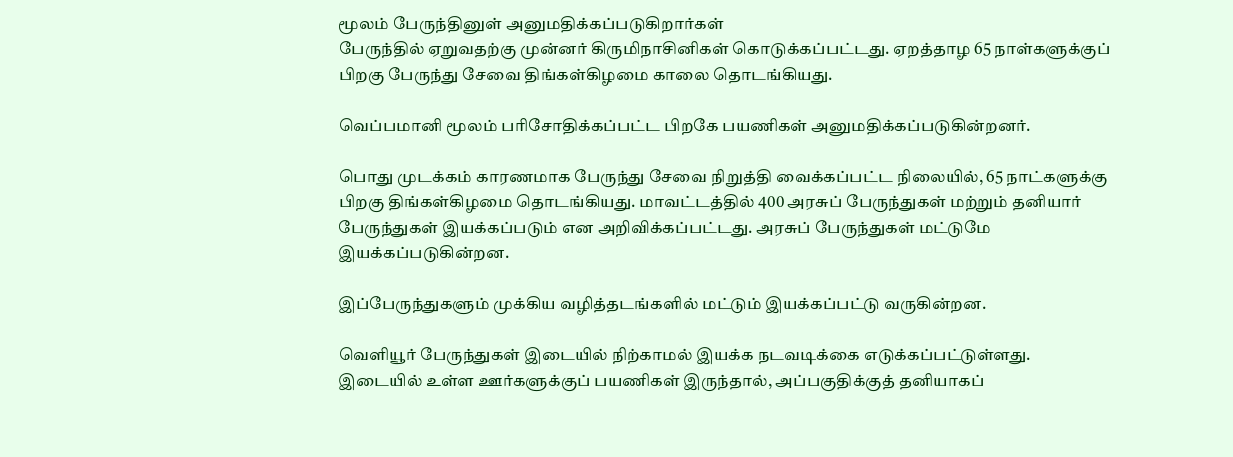மூலம் பேருந்தினுள் அனுமதிக்கப்படுகிறார்கள்
பேருந்தில் ஏறுவதற்கு முன்னர் கிருமிநாசினிகள் கொடுக்கப்பட்டது. ஏறத்தாழ 65 நாள்களுக்குப் பிறகு பேருந்து சேவை திங்கள்கிழமை காலை தொடங்கியது.

வெப்பமானி மூலம் பரிசோதிக்கப்பட்ட பிறகே பயணிகள் அனுமதிக்கப்படுகின்றனர்.

பொது முடக்கம் காரணமாக பேருந்து சேவை நிறுத்தி வைக்கப்பட்ட நிலையில், 65 நாட்களுக்கு பிறகு திங்கள்கிழமை தொடங்கியது. மாவட்டத்தில் 400 அரசுப் பேருந்துகள் மற்றும் தனியார் பேருந்துகள் இயக்கப்படும் என அறிவிக்கப்பட்டது. அரசுப் பேருந்துகள் மட்டுமே இயக்கப்படுகின்றன.

இப்பேருந்துகளும் முக்கிய வழித்தடங்களில் மட்டும் இயக்கப்பட்டு வருகின்றன.

வெளியூர் பேருந்துகள் இடையில் நிற்காமல் இயக்க நடவடிக்கை எடுக்கப்பட்டுள்ளது. இடையில் உள்ள ஊர்களுக்குப் பயணிகள் இருந்தால், அப்பகுதிக்குத் தனியாகப்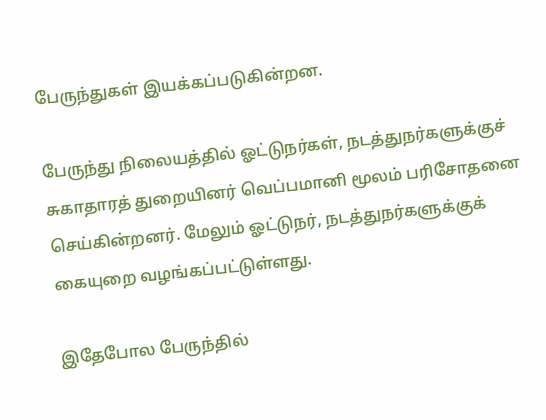பேருந்துகள் இயக்கப்படுகின்றன.

பேருந்து நிலையத்தில் ஓட்டுநர்கள், நடத்துநர்களுக்குச் சுகாதாரத் துறையினர் வெப்பமானி மூலம் பரிசோதனை செய்கின்றனர். மேலும் ஓட்டுநர், நடத்துநர்களுக்குக் கையுறை வழங்கப்பட்டுள்ளது.

இதேபோல பேருந்தில்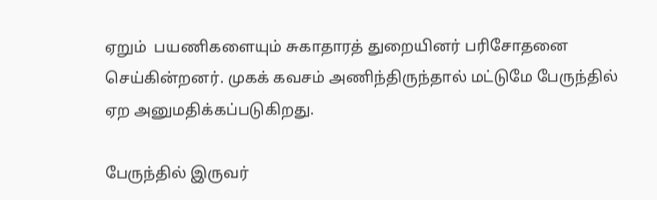ஏறும்  பயணிகளையும் சுகாதாரத் துறையினர் பரிசோதனை செய்கின்றனர். முகக் கவசம் அணிந்திருந்தால் மட்டுமே பேருந்தில் ஏற அனுமதிக்கப்படுகிறது.

பேருந்தில் இருவர்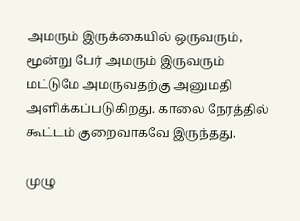அமரும் இருக்கையில் ஒருவரும்,  மூன்று பேர் அமரும் இருவரும் மட்டுமே அமருவதற்கு அனுமதி அளிக்கப்படுகிறது. காலை நேரத்தில் கூட்டம் குறைவாகவே இருந்தது.

முழு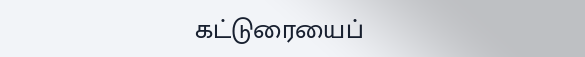கட்டுரையைப்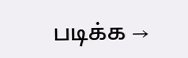படிக்க →